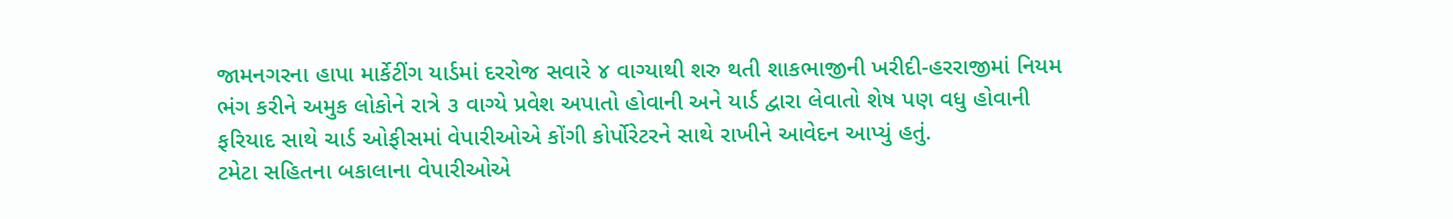જામનગરના હાપા માર્કેટીંગ યાર્ડમાં દરરોજ સવારે ૪ વાગ્યાથી શરુ થતી શાકભાજીની ખરીદી-હરરાજીમાં નિયમ ભંગ કરીને અમુક લોકોને રાત્રે ૩ વાગ્યે પ્રવેશ અપાતો હોવાની અને યાર્ડ દ્વારા લેવાતો શેષ પણ વધુ હોવાની ફરિયાદ સાથે ચાર્ડ ઓફીસમાં વેપારીઓએ કોંગી કોર્પોરેટરને સાથે રાખીને આવેદન આપ્યું હતું.
ટમેટા સહિતના બકાલાના વેપારીઓએ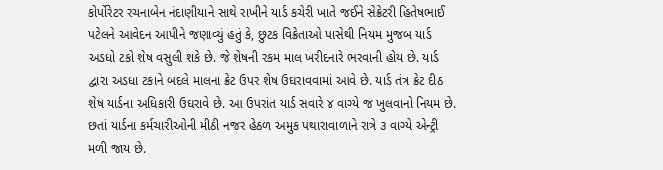કોર્પોરેટર રચનાબેન નંદાણીયાને સાથે રાખીને યાર્ડ કચેરી ખાતે જઈને સેક્રેટરી હિતેષભાઈ પટેલને આવેદન આપીને જણાવ્યું હતું કે, છુટક વિક્રેતાઓ પાસેથી નિયમ મુજબ યાર્ડ અડધો ટકો શેષ વસુલી શકે છે. જે શેષની રકમ માલ ખરીદનારે ભરવાની હોય છે. યાર્ડ દ્વારા અડધા ટકાને બદલે માલના ક્રેટ ઉપર શેષ ઉઘરાવવામાં આવે છે. યાર્ડ તંત્ર ક્રેટ દીઠ શેષ યાર્ડના અધિકારી ઉઘરાવે છે. આ ઉપરાંત યાર્ડ સવારે ૪ વાગ્યે જ ખુલવાનો નિયમ છે.
છતાં યાર્ડના કર્મચારીઓની મીઠી નજર હેઠળ અમુક પથારાવાળાને રાત્રે ૩ વાગ્યે એન્ટ્રી મળી જાય છે.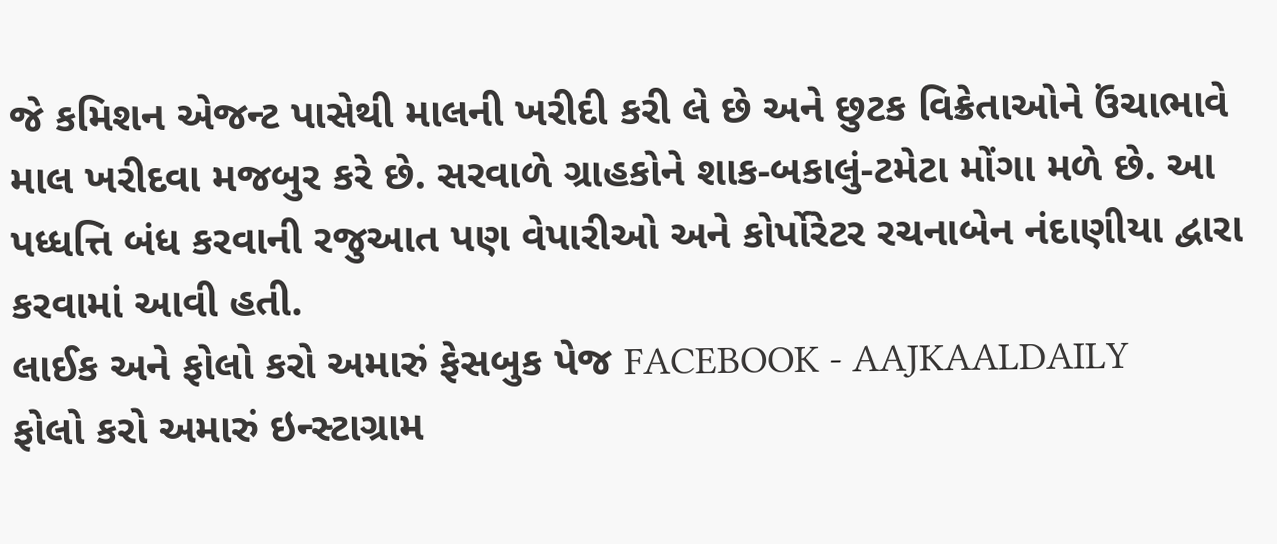જે કમિશન એજન્ટ પાસેથી માલની ખરીદી કરી લે છે અને છુટક વિક્રેતાઓને ઉંચાભાવે માલ ખરીદવા મજબુર કરે છે. સરવાળે ગ્રાહકોને શાક-બકાલું-ટમેટા મોંગા મળે છે. આ પધ્ધત્તિ બંધ કરવાની રજુઆત પણ વેપારીઓ અને કોર્પોરેટર રચનાબેન નંદાણીયા દ્વારા કરવામાં આવી હતી.
લાઈક અને ફોલો કરો અમારું ફેસબુક પેજ FACEBOOK - AAJKAALDAILY
ફોલો કરો અમારું ઇન્સ્ટાગ્રામ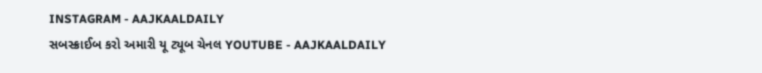INSTAGRAM - AAJKAALDAILY
સબસ્ક્રાઈબ કરો અમારી યૂ ટ્યૂબ ચેનલ YOUTUBE - AAJKAALDAILY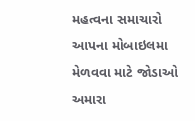મહત્વના સમાચારો આપના મોબાઇલમા મેળવવા માટે જોડાઓ અમારા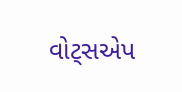વોટ્સએપ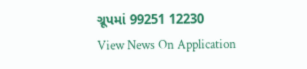ગ્રૂપમાં 99251 12230
View News On Application